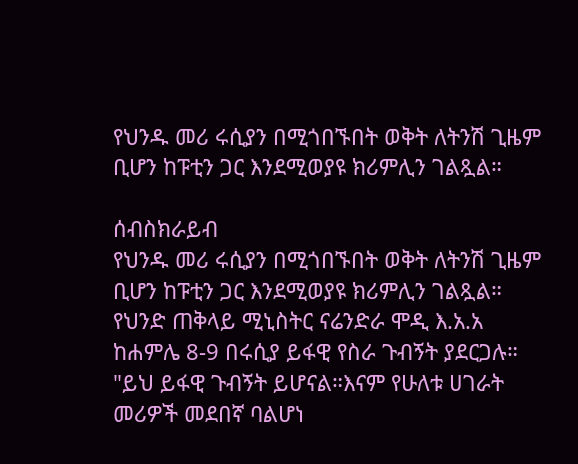የህንዱ መሪ ሩሲያን በሚጎበኙበት ወቅት ለትንሽ ጊዜም ቢሆን ከፑቲን ጋር እንደሚወያዩ ክሪምሊን ገልጿል።

ሰብስክራይብ
የህንዱ መሪ ሩሲያን በሚጎበኙበት ወቅት ለትንሽ ጊዜም ቢሆን ከፑቲን ጋር እንደሚወያዩ ክሪምሊን ገልጿል። የህንድ ጠቅላይ ሚኒስትር ናሬንድራ ሞዲ እ.አ.አ ከሐምሌ 8-9 በሩሲያ ይፋዊ የስራ ጉብኝት ያደርጋሉ። "ይህ ይፋዊ ጉብኝት ይሆናል።እናም የሁለቱ ሀገራት መሪዎች መደበኛ ባልሆነ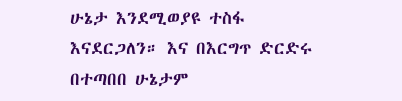ሁኔታ እንደሚወያዩ ተስፋ እናደርጋለን። እና በእርግጥ ድርድሩ በተጣበበ ሁኔታም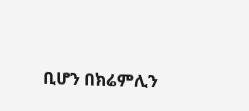ቢሆን በክሬምሊን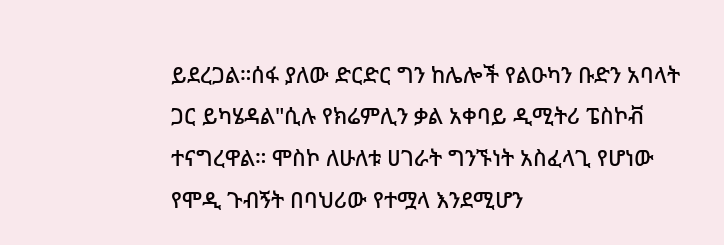ይደረጋል።ሰፋ ያለው ድርድር ግን ከሌሎች የልዑካን ቡድን አባላት ጋር ይካሄዳል"ሲሉ የክሬምሊን ቃል አቀባይ ዲሚትሪ ፔስኮቭ ተናግረዋል። ሞስኮ ለሁለቱ ሀገራት ግንኙነት አስፈላጊ የሆነው የሞዲ ጉብኝት በባህሪው የተሟላ እንደሚሆን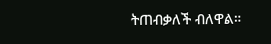ትጠብቃለች ብለዋል።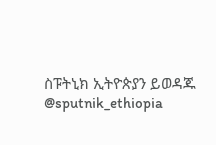ስፑትኒክ ኢትዮጵያን ይወዳጁ @sputnik_ethiopia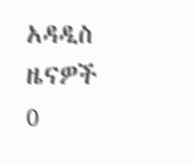አዳዲስ ዜናዎች
0